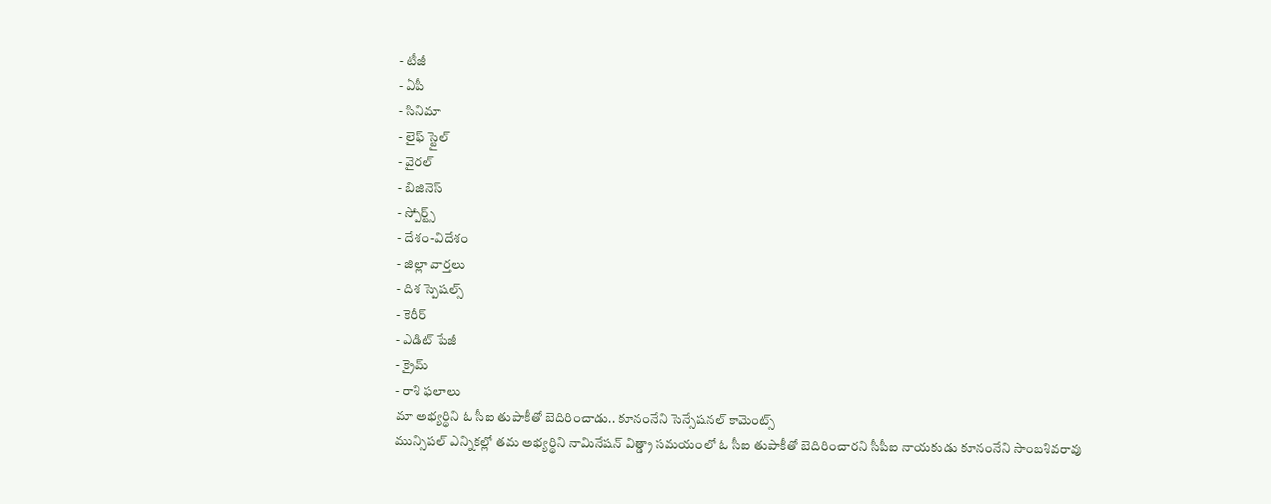- టీజీ
- ఏపీ
- సినిమా
- లైఫ్ స్టైల్
- వైరల్
- బిజినెస్
- స్పోర్ట్స్
- దేశం-విదేశం
- జిల్లా వార్తలు
- దిశ స్పెషల్స్
- కెరీర్
- ఎడిట్ పేజీ
- క్రైమ్
- రాశి ఫలాలు
మా అభ్యర్థిని ఓ సీఐ తుపాకీతో బెదిరించాడు.. కూనంనేని సెన్సేషనల్ కామెంట్స్
మున్సిపల్ ఎన్నికల్లో తమ అభ్యర్థిని నామినేషన్ విత్డ్రా సమయంలో ఓ సీఐ తుపాకీతో బెదిరించారని సీపీఐ నాయకుడు కూనంనేని సాంబశివరావు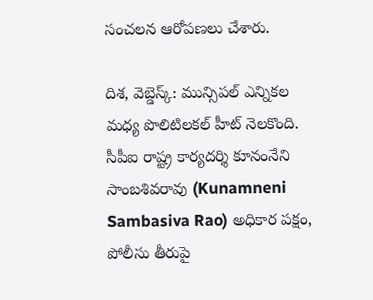సంచలన ఆరోపణలు చేశారు.

దిశ, వెబ్డెస్క్: మున్సిపల్ ఎన్నికల మధ్య పొలిటిలకల్ హీట్ నెలకొంది. సీపీఐ రాష్ట్ర కార్యదర్శి కూనంనేని సాంబశివరావు (Kunamneni Sambasiva Rao) అధికార పక్షం, పోలీసు తీరుపై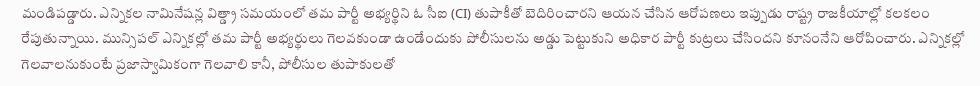మండిపడ్డారు. ఎన్నికల నామినేషన్ల విత్డ్రా సమయంలో తమ పార్టీ అభ్యర్థిని ఓ సీఐ (CI) తుపాకీతో బెదిరించారని ఆయన చేసిన ఆరోపణలు ఇప్పుడు రాష్ట్ర రాజకీయాల్లో కలకలం రేపుతున్నాయి. మున్సిపల్ ఎన్నికల్లో తమ పార్టీ అభ్యర్థులు గెలవకుండా ఉండేందుకు పోలీసులను అడ్డు పెట్టుకుని అధికార పార్టీ కుట్రలు చేసిందని కూనంనేని ఆరోపించారు. ఎన్నికల్లో గెలవాలనుకుంటే ప్రజాస్వామికంగా గెలవాలి కానీ, పోలీసుల తుపాకులతో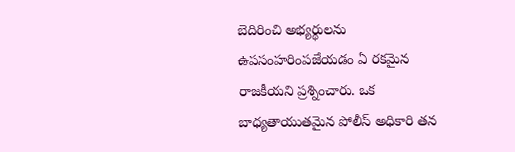బెదిరించి అభ్యర్థులను ఉపసంహరింపజేయడం ఏ రకమైన రాజకీయని ప్రశ్నించారు. ఒక బాధ్యతాయుతమైన పోలీస్ అధికారి తన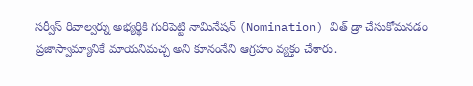సర్వీస్ రివాల్వర్ను అభ్యర్థికి గురిపెట్టి నామినేషన్ (Nomination) విత్ డ్రా చేసుకోమనడం ప్రజాస్వామ్యానికే మాయనిమచ్చ అని కూనంనేని ఆగ్రహం వ్యక్తం చేశారు.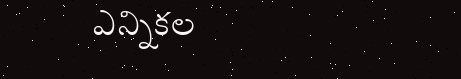ఎన్నికల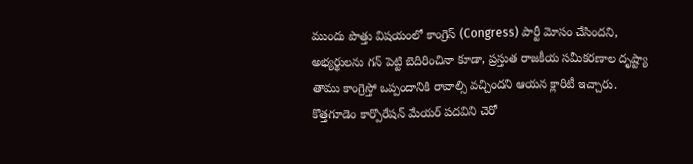ముందు పొత్తు విషయంలో కాంగ్రెస్ (Congress) పార్టీ మోసం చేసిందని, అభ్యర్థులను గన్ పెట్టి బెదిరించినా కూడా, ప్రస్తుత రాజకీయ సమీకరణాల దృష్ట్యా తాము కాంగ్రెస్తో ఒప్పందానికి రావాల్సి వచ్చిందని ఆయన క్లారిటీ ఇచ్చారు. కొత్తగూడెం కార్పొరేషన్ మేయర్ పదవిని చెరో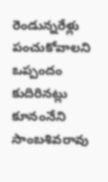రెండున్నరేళ్లు పంచుకోవాలని ఒప్పందం కుదిరినట్లు కూనంనేని సాంబశివరావు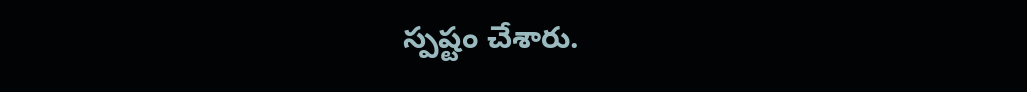స్పష్టం చేశారు.